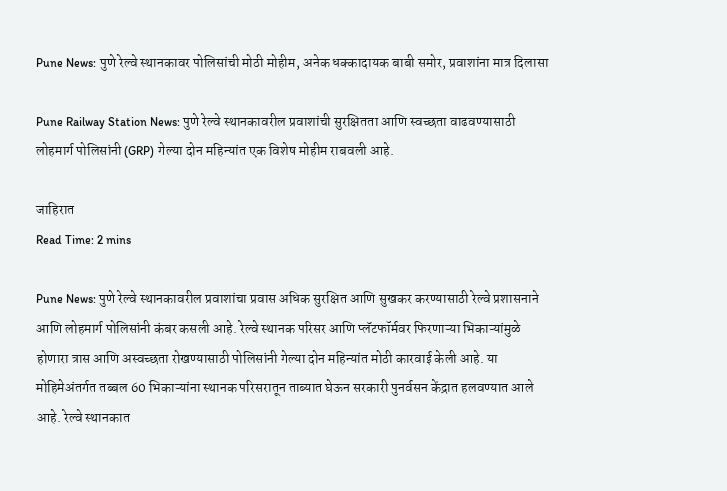Pune News: पुणे रेल्वे स्थानकावर पोलिसांची मोठी मोहीम, अनेक धक्कादायक बाबी समोर, प्रवाशांना मात्र दिलासा

Pune Railway Station News: पुणे रेल्वे स्थानकावरील प्रवाशांची सुरक्षितता आणि स्वच्छता वाढवण्यासाठी लोहमार्ग पोलिसांनी (GRP) गेल्या दोन महिन्यांत एक विशेष मोहीम राबवली आहे.

जाहिरात
Read Time: 2 mins

Pune News: पुणे रेल्वे स्थानकावरील प्रवाशांचा प्रवास अधिक सुरक्षित आणि सुखकर करण्यासाठी रेल्वे प्रशासनाने आणि लोहमार्ग पोलिसांनी कंबर कसली आहे. रेल्वे स्थानक परिसर आणि प्लॅटफॉर्मवर फिरणाऱ्या भिकाऱ्यांमुळे होणारा त्रास आणि अस्वच्छता रोखण्यासाठी पोलिसांनी गेल्या दोन महिन्यांत मोठी कारवाई केली आहे. या मोहिमेअंतर्गत तब्बल 60 भिकाऱ्यांना स्थानक परिसरातून ताब्यात घेऊन सरकारी पुनर्वसन केंद्रात हलवण्यात आले आहे. रेल्वे स्थानकात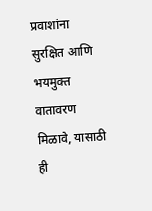प्रवाशांना सुरक्षित आणि भयमुक्त वातावरण मिळावे, यासाठी ही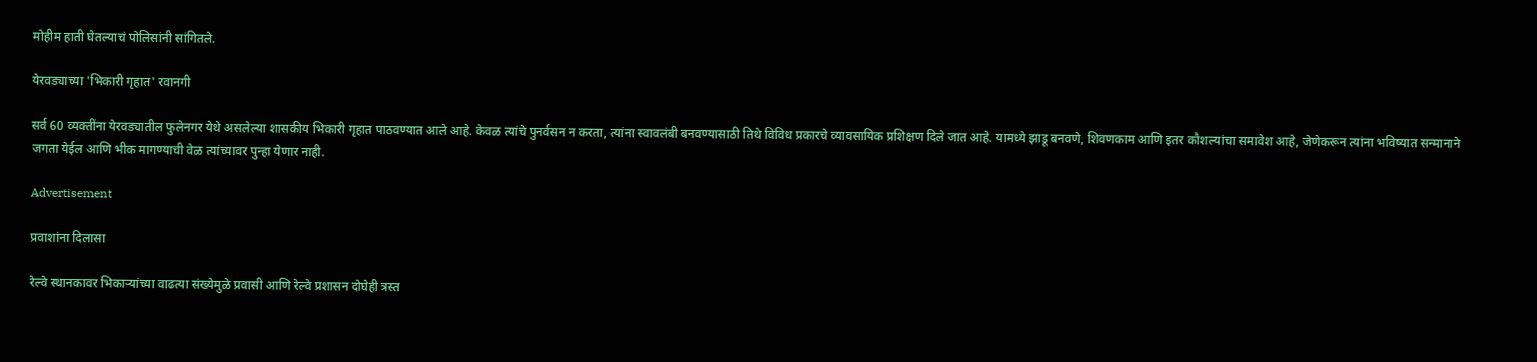मोहीम हाती घेतल्याचं पोलिसांनी सांगितले.

येरवड्याच्या 'भिकारी गृहात' रवानगी

सर्व 60 व्यक्तींना येरवड्यातील फुलेनगर येथे असलेल्या शासकीय भिकारी गृहात पाठवण्यात आले आहे. केवळ त्यांचे पुनर्वसन न करता, त्यांना स्वावलंबी बनवण्यासाठी तिथे विविध प्रकारचे व्यावसायिक प्रशिक्षण दिले जात आहे. यामध्ये झाडू बनवणे, शिवणकाम आणि इतर कौशल्यांचा समावेश आहे, जेणेकरून त्यांना भविष्यात सन्मानाने जगता येईल आणि भीक मागण्याची वेळ त्यांच्यावर पुन्हा येणार नाही.

Advertisement

प्रवाशांना दिलासा

रेल्वे स्थानकावर भिकाऱ्यांच्या वाढत्या संख्येमुळे प्रवासी आणि रेल्वे प्रशासन दोघेही त्रस्त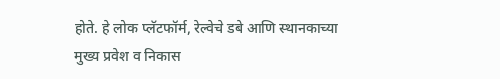होते. हे लोक प्लॅटफॉर्म, रेल्वेचे डबे आणि स्थानकाच्या मुख्य प्रवेश व निकास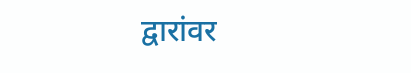द्वारांवर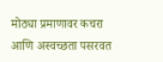मोठ्या प्रमाणावर कचरा आणि अस्वच्छता पसरवत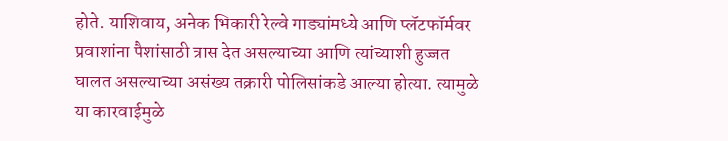होते. याशिवाय, अनेक भिकारी रेल्वे गाड्यांमध्ये आणि प्लॅटफॉर्मवर प्रवाशांना पैशांसाठी त्रास देत असल्याच्या आणि त्यांच्याशी हुज्जत घालत असल्याच्या असंख्य तक्रारी पोलिसांकडे आल्या होत्या. त्यामुळे या कारवाईमुळे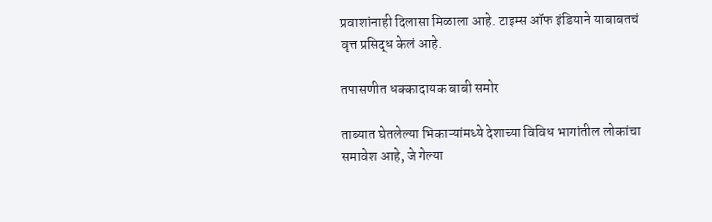प्रवाशांनाही दिलासा मिळाला आहे. टाइम्स ऑफ इंडियाने याबाबतचं वृत्त प्रसिद्ध केलं आहे.

तपासणीत धक्कादायक बाबी समोर

ताब्यात घेतलेल्या भिकाऱ्यांमध्ये देशाच्या विविध भागांतील लोकांचा समावेश आहे, जे गेल्या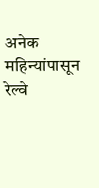अनेक महिन्यांपासून रेल्वे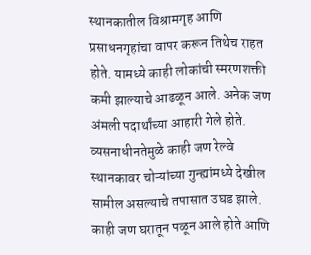स्थानकातील विश्रामगृह आणि प्रसाधनगृहांचा वापर करून तिथेच राहत होते. यामध्ये काही लोकांची स्मरणशक्ती कमी झाल्याचे आढळून आले. अनेक जण अंमली पदार्थांच्या आहारी गेले होते. व्यसनाधीनतेमुळे काही जण रेल्वे स्थानकावर चोऱ्यांच्या गुन्ह्यांमध्ये देखील सामील असल्याचे तपासात उघड झाले. काही जण घरातून पळून आले होते आणि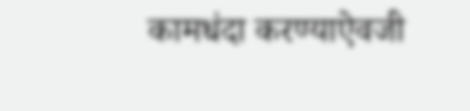कामधंदा करण्याऐवजी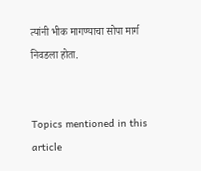त्यांनी भीक मागण्याचा सोपा मार्ग निवडला होता.


Topics mentioned in this article